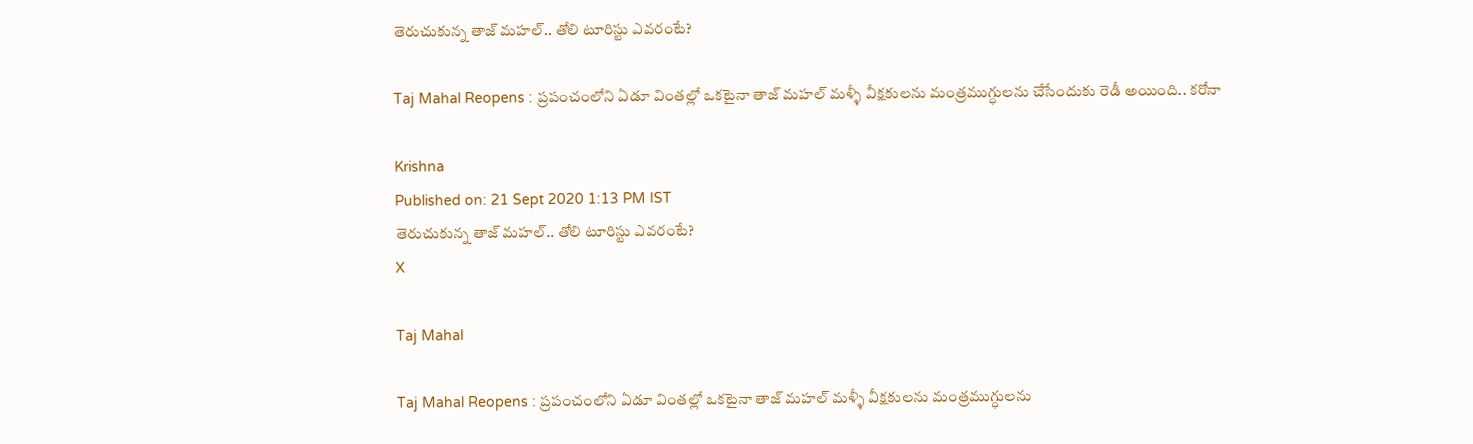తెరుచుకున్న తాజ్ మహల్.. తోలి టూరిస్టు ఎవరంటే?

Taj Mahal Reopens : ప్రపంచంలోని ఏడూ వింతల్లో ఒకటైనా తాజ్ మహల్ మళ్ళీ వీక్షకులను మంత్రముగ్ధులను చేసేందుకు రెడీ అయింది.. కరోనా

Krishna
Published on: 21 Sept 2020 1:13 PM IST
తెరుచుకున్న తాజ్ మహల్.. తోలి టూరిస్టు ఎవరంటే?
X

Taj Mahal

Taj Mahal Reopens : ప్రపంచంలోని ఏడూ వింతల్లో ఒకటైనా తాజ్ మహల్ మళ్ళీ వీక్షకులను మంత్రముగ్ధులను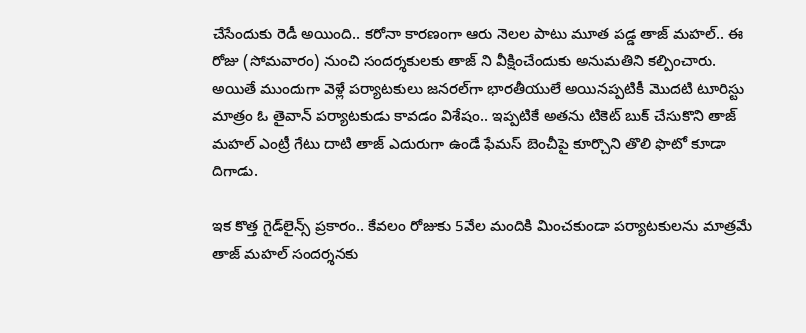చేసేందుకు రెడీ అయింది.. కరోనా కారణంగా ఆరు నెలల పాటు మూత పడ్డ తాజ్ మహల్.. ఈ రోజు (సోమవారం) నుంచి సందర్శకులకు తాజ్ ని వీక్షించేందుకు అనుమతిని కల్పించారు. అయితే ముందుగా వెళ్లే పర్యాటకులు జనరల్‌గా భారతీయులే అయినప్పటికీ మొదటి టూరిస్టు మాత్రం ఓ తైవాన్ పర్యాటకుడు కావడం విశేషం.. ఇప్పటికే అతను టికెట్ బుక్ చేసుకొని తాజ్‌ మహల్ ఎంట్రీ గేటు దాటి తాజ్ ఎదురుగా ఉండే ఫేమస్ బెంచీపై కూర్చొని తొలి ఫొటో కూడా దిగాడు.

ఇక కొత్త గైడ్‌లైన్స్ ప్రకారం.. కేవలం రోజుకు 5వేల మందికి మించకుండా పర్యాటకులను మాత్రమే తాజ్ మహల్ సందర్శనకు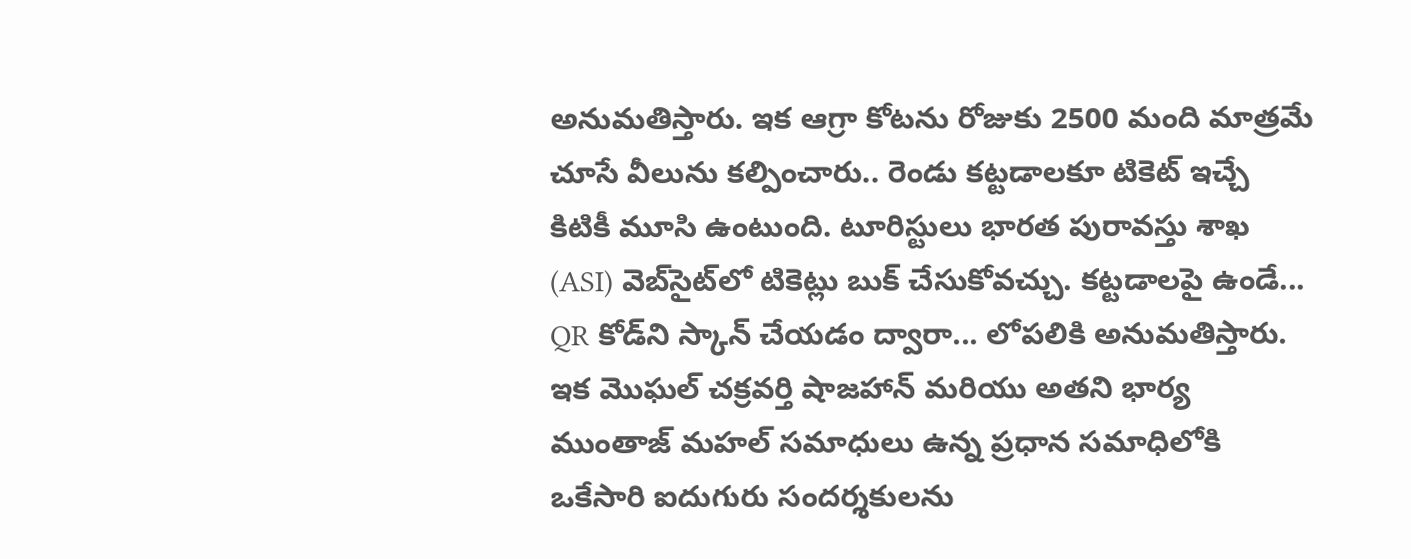అనుమతిస్తారు. ఇక ఆగ్రా కోటను రోజుకు 2500 మంది మాత్రమే చూసే వీలును కల్పించారు.. రెండు కట్టడాలకూ టికెట్ ఇచ్చే కిటికీ మూసి ఉంటుంది. టూరిస్టులు భారత పురావస్తు శాఖ (ASI) వెబ్‌సైట్‌లో టికెట్లు బుక్ చేసుకోవచ్చు. కట్టడాలపై ఉండే... QR కోడ్‌ని స్కాన్ చేయడం ద్వారా... లోపలికి అనుమతిస్తారు. ఇక మొఘల్ చక్రవర్తి షాజహాన్ మరియు అతని భార్య ముంతాజ్ మహల్ సమాధులు ఉన్న ప్రధాన సమాధిలోకి ఒకేసారి ఐదుగురు సందర్శకులను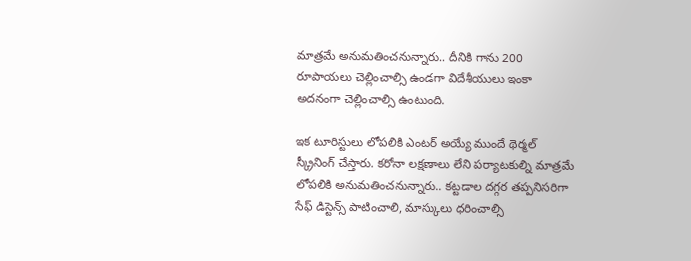మాత్రమే అనుమతించనున్నారు.. దీనికి గాను 200 రూపాయలు చెల్లించాల్సి ఉండగా విదేశీయులు ఇంకా అదనంగా చెల్లించాల్సి ఉంటుంది.

ఇక టూరిస్టులు లోపలికి ఎంటర్ అయ్యే ముందే థెర్మల్ స్క్రీనింగ్ చేస్తారు. కరోనా లక్షణాలు లేని పర్యాటకుల్ని మాత్రమే లోపలికి అనుమతించనున్నారు.. కట్టడాల దగ్గర తప్పనిసరిగా సేఫ్ డిస్టెన్స్ పాటించాలి, మాస్కులు ధరించాల్సి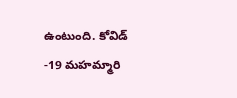ఉంటుంది. కోవిడ్ -19 మహమ్మారి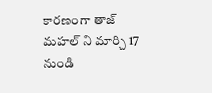కారణంగా తాజ్ మహల్ ని మార్చి 17 నుండి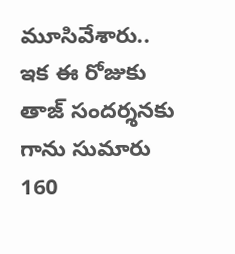మూసివేశారు.. ఇక ఈ రోజుకు తాజ్ సందర్శనకు గాను సుమారు 160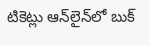టికెట్లు ఆన్‌లైన్‌లో బుక్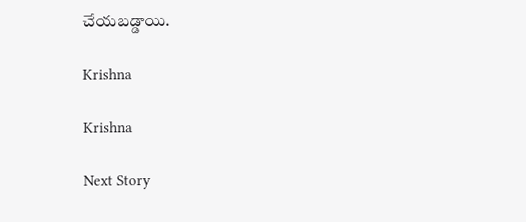చేయబడ్డాయి.

Krishna

Krishna

Next Story